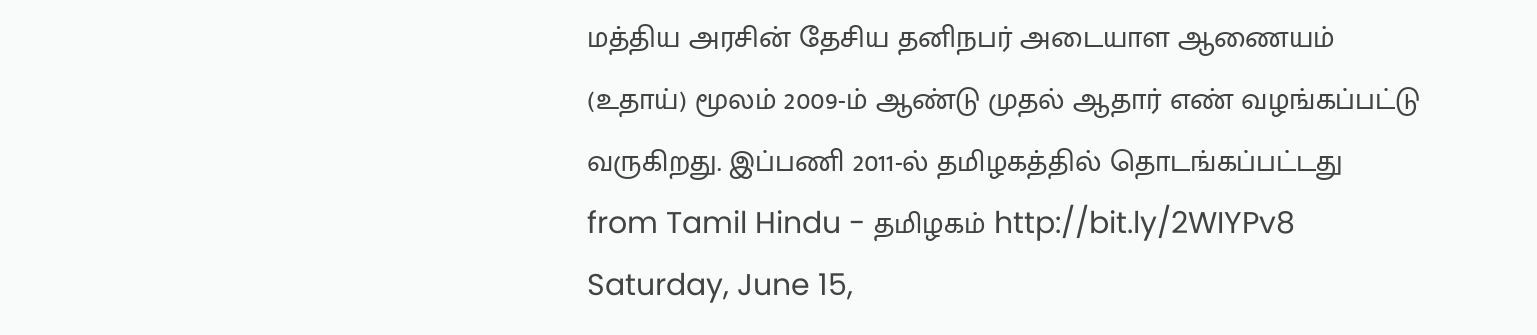மத்திய அரசின் தேசிய தனிநபர் அடையாள ஆணையம் (உதாய்) மூலம் 2009-ம் ஆண்டு முதல் ஆதார் எண் வழங்கப்பட்டு வருகிறது. இப்பணி 2011-ல் தமிழகத்தில் தொடங்கப்பட்டது
from Tamil Hindu - தமிழகம் http://bit.ly/2WIYPv8
Saturday, June 15,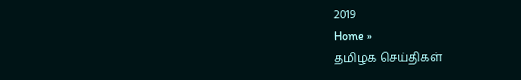2019
Home »
தமிழக செய்திகள்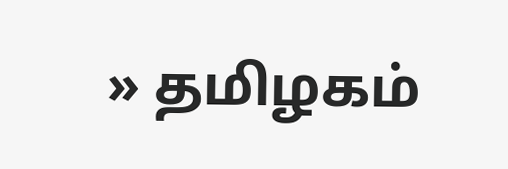» தமிழகம்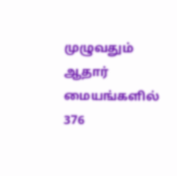முழுவதும் ஆதார் மையங்களில் 376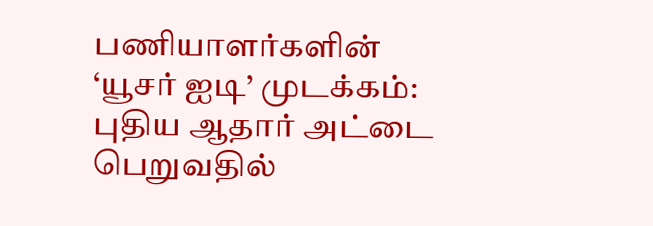பணியாளர்களின் ‘யூசர் ஐடி’ முடக்கம்: புதிய ஆதார் அட்டை பெறுவதில்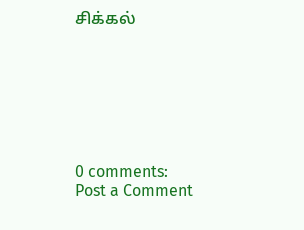சிக்கல்







0 comments:
Post a Comment